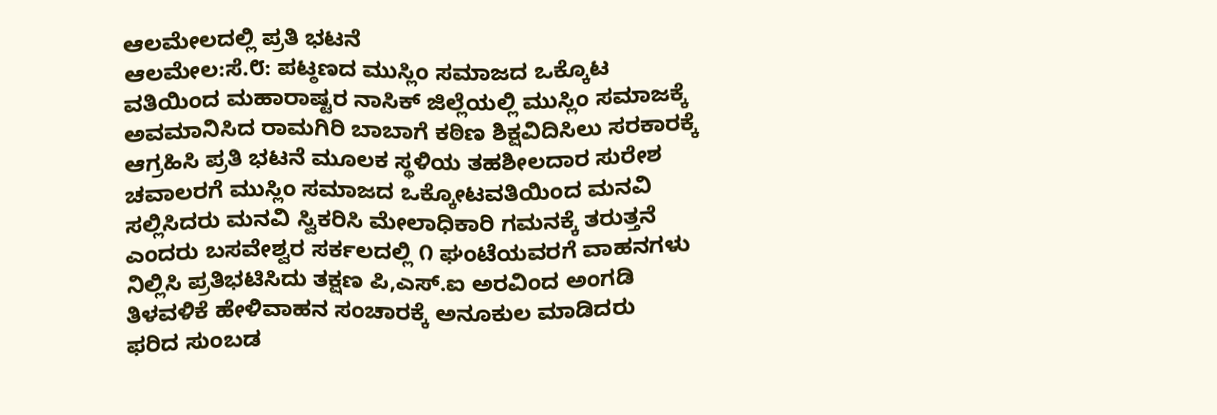ಆಲಮೇಲದಲ್ಲಿ ಪ್ರತಿ ಭಟನೆ
ಆಲಮೇಲ:ಸೆ.೮: ಪಟ್ಠಣದ ಮುಸ್ಲಿಂ ಸಮಾಜದ ಒಕ್ಕೊಟ ವತಿಯಿಂದ ಮಹಾರಾಷ್ಟರ ನಾಸಿಕ್ ಜಿಲ್ಲೆಯಲ್ಲಿ ಮುಸ್ಲಿಂ ಸಮಾಜಕ್ಕೆ ಅವಮಾನಿಸಿದ ರಾಮಗಿರಿ ಬಾಬಾಗೆ ಕಠಿಣ ಶಿಕ್ಷವಿದಿಸಿಲು ಸರಕಾರಕ್ಕೆ ಆಗ್ರಹಿಸಿ ಪ್ರತಿ ಭಟನೆ ಮೂಲಕ ಸ್ಥಳಿಯ ತಹಶೀಲದಾರ ಸುರೇಶ ಚವಾಲರಗೆ ಮುಸ್ಲಿಂ ಸಮಾಜದ ಒಕ್ಕೋಟವತಿಯಿಂದ ಮನವಿ ಸಲ್ಲಿಸಿದರು ಮನವಿ ಸ್ವಿಕರಿಸಿ ಮೇಲಾಧಿಕಾರಿ ಗಮನಕ್ಕೆ ತರುತ್ತನೆ ಎಂದರು ಬಸವೇಶ್ವರ ಸರ್ಕಲದಲ್ಲಿ ೧ ಘಂಟೆಯವರಗೆ ವಾಹನಗಳು ನಿಲ್ಲಿಸಿ ಪ್ರತಿಭಟಿಸಿದು ತಕ್ಷಣ ಪಿ,ಎಸ್.ಐ ಅರವಿಂದ ಅಂಗಡಿ ತಿಳವಳಿಕೆ ಹೇಳಿವಾಹನ ಸಂಚಾರಕ್ಕೆ ಅನೂಕುಲ ಮಾಡಿದರು
ಫರಿದ ಸುಂಬಡ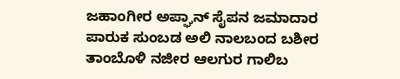ಜಹಾಂಗೀರ ಅಪ್ಘಾನ್ ಸೈಪನ ಜಮಾದಾರ ಪಾರುಕ ಸುಂಬಡ ಅಲಿ ನಾಲಬಂದ ಬಶೀರ ತಾಂಬೊಳಿ ನಜೀರ ಆಲಗುರ ಗಾಲಿಬ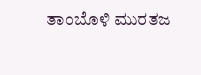ತಾಂಬೊಳಿ ಮುರತಜ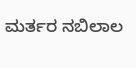ಮರ್ತರ ನಬಿಲಾಲ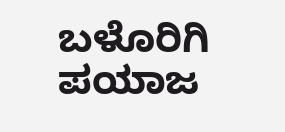ಬಳೊರಿಗಿ ಪಯಾಜ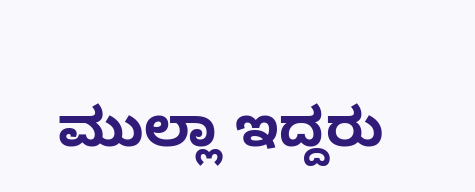ಮುಲ್ಲಾ ಇದ್ದರು